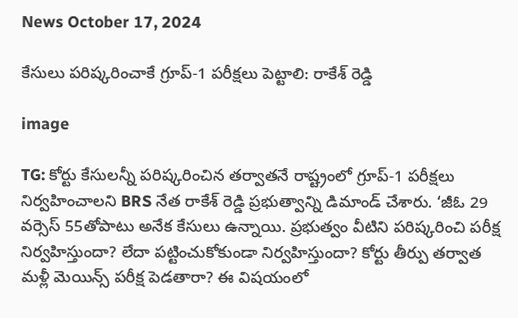News October 17, 2024

కేసులు పరిష్కరించాకే గ్రూప్-1 పరీక్షలు పెట్టాలి: రాకేశ్ రెడ్డి

image

TG: కోర్టు కేసులన్నీ పరిష్కరించిన తర్వాతనే రాష్ట్రంలో గ్రూప్-1 పరీక్షలు నిర్వహించాలని BRS నేత రాకేశ్ రెడ్డి ప్రభుత్వాన్ని డిమాండ్ చేశారు. ‘జీఓ 29 వర్సెస్ 55తోపాటు అనేక కేసులు ఉన్నాయి. ప్రభుత్వం వీటిని పరిష్కరించి పరీక్ష నిర్వహిస్తుందా? లేదా పట్టించుకోకుండా నిర్వహిస్తుందా? కోర్టు తీర్పు తర్వాత మళ్లీ మెయిన్స్ పరీక్ష పెడతారా? ఈ విషయంలో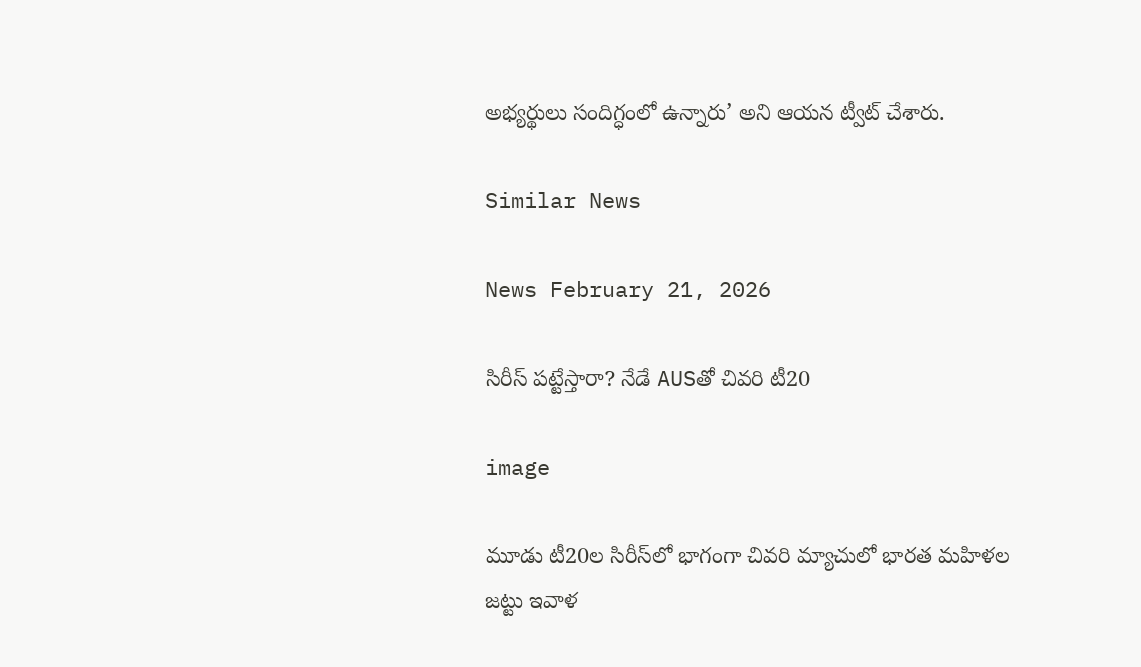అభ్యర్థులు సందిగ్ధంలో ఉన్నారు’ అని ఆయన ట్వీట్ చేశారు.

Similar News

News February 21, 2026

సిరీస్ పట్టేస్తారా? నేడే AUSతో చివరి టీ20

image

మూడు టీ20ల సిరీస్‌లో భాగంగా చివరి మ్యాచులో భారత మహిళల జట్టు ఇవాళ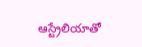ఆస్ట్రేలియాతో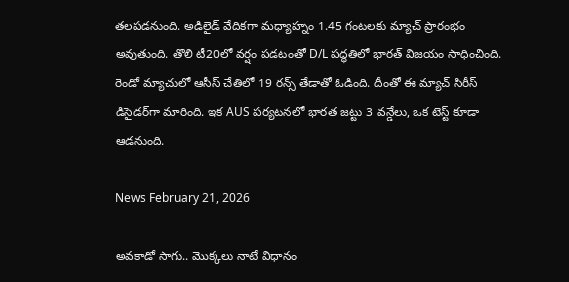తలపడనుంది. అడిలైడ్ వేదికగా మధ్యాహ్నం 1.45 గంటలకు మ్యాచ్ ప్రారంభం అవుతుంది. తొలి టీ20లో వర్షం పడటంతో D/L పద్ధతిలో భారత్ విజయం సాధించింది. రెండో మ్యాచులో ఆసీస్‌ చేతిలో 19 రన్స్ తేడాతో ఓడింది. దీంతో ఈ మ్యాచ్ సిరీస్ డిసైడర్‌గా మారింది. ఇక AUS పర్యటనలో భారత జట్టు 3 వన్డేలు, ఒక టెస్ట్ కూడా ఆడనుంది.

News February 21, 2026

అవకాడో సాగు.. మొక్కలు నాటే విధానం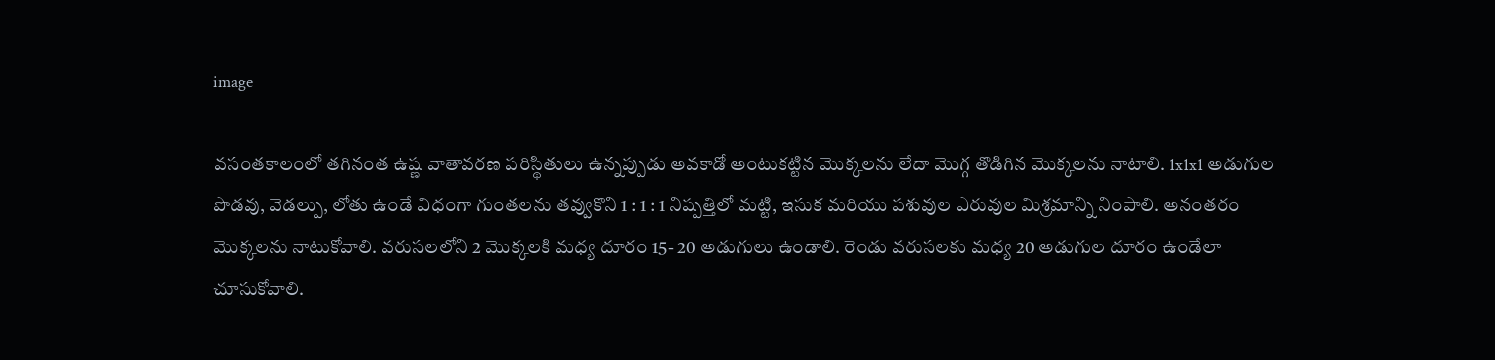image

వసంతకాలంలో తగినంత ఉష్ణ వాతావరణ పరిస్థితులు ఉన్నప్పుడు అవకాడో అంటుకట్టిన మొక్కలను లేదా మొగ్గ తొడిగిన మొక్కలను నాటాలి. 1x1x1 అడుగుల పొడవు, వెడల్పు, లోతు ఉండే విధంగా గుంతలను తవ్వుకొని 1 : 1 : 1 నిష్పత్తిలో మట్టి, ఇసుక మరియు పశువుల ఎరువుల మిశ్రమాన్ని నింపాలి. అనంతరం మొక్కలను నాటుకోవాలి. వరుసలలోని 2 మొక్కలకి మధ్య దూరం 15- 20 అడుగులు ఉండాలి. రెండు వరుసలకు మధ్య 20 అడుగుల దూరం ఉండేలా చూసుకోవాలి.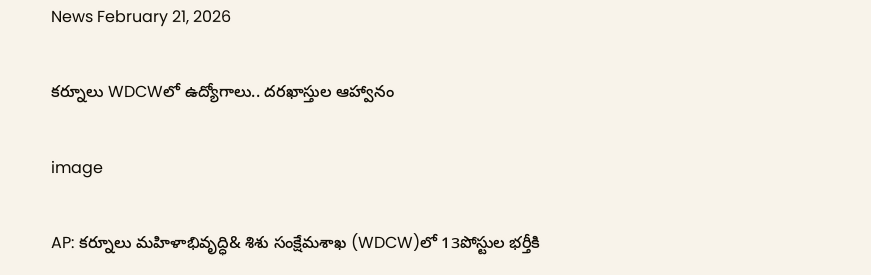News February 21, 2026

కర్నూలు WDCWలో ఉద్యోగాలు.. దరఖాస్తుల ఆహ్వానం

image

AP: కర్నూలు మహిళాభివృద్ధి& శిశు సంక్షేమశాఖ (WDCW)లో 13పోస్టుల భర్తీకి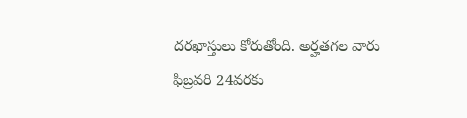దరఖాస్తులు కోరుతోంది. అర్హతగల వారు ఫిబ్రవరి 24వరకు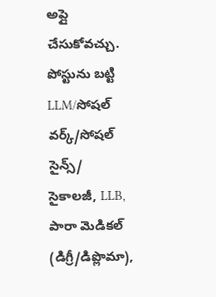అప్లై చేసుకోవచ్చు. పోస్టును బట్టి LLM/సోషల్ వర్క్/సోషల్ సైన్స్/ సైకాలజీ, LLB, పారా మెడికల్ (డిగ్రీ/డిప్లొమా),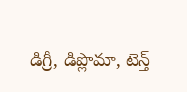డిగ్రీ, డిప్లొమా, టెన్త్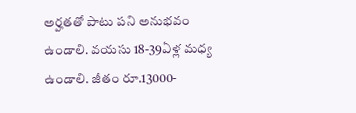అర్హతతో పాటు పని అనుభవం ఉండాలి. వయసు 18-39ఏళ్ల మధ్య ఉండాలి. జీతం రూ.13000-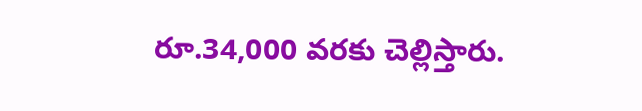రూ.34,000 వరకు చెల్లిస్తారు.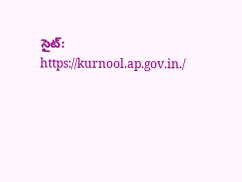సైట్: https://kurnool.ap.gov.in./